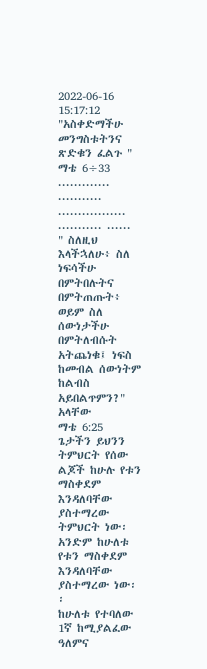2022-06-16 15:17:12
"አስቀድማችሁ መንግስቱትንና ጽድቁን ፈልጉ "
ማቴ 6÷33
............. ........... ................. ........... ......
" ስለዚህ እላችኋለሁ፥ ስለ ነፍሳችሁ በምትበሉትና በምትጠጡት፥ ወይም ስለ ሰውነታችሁ በምትለብሱት አትጨነቁ፤ ነፍስ ከመብል ሰውነትም ከልብስ አይበልጥምን?" አላቸው
ማቴ 6:25
ጌታችን ይህንን ትምህርት የሰው ልጆች ከሁሉ የቱን ማስቀደም እንዳለባቸው ያስተማረው ትምህርት ነው፡
አንድም ከሁለቱ የቱን ማስቀደም እንዳለባቸው ያስተማረው ነው፡፡
ከሁለቱ የተባለው
1ኛ ከሚያልፈው ዓለምና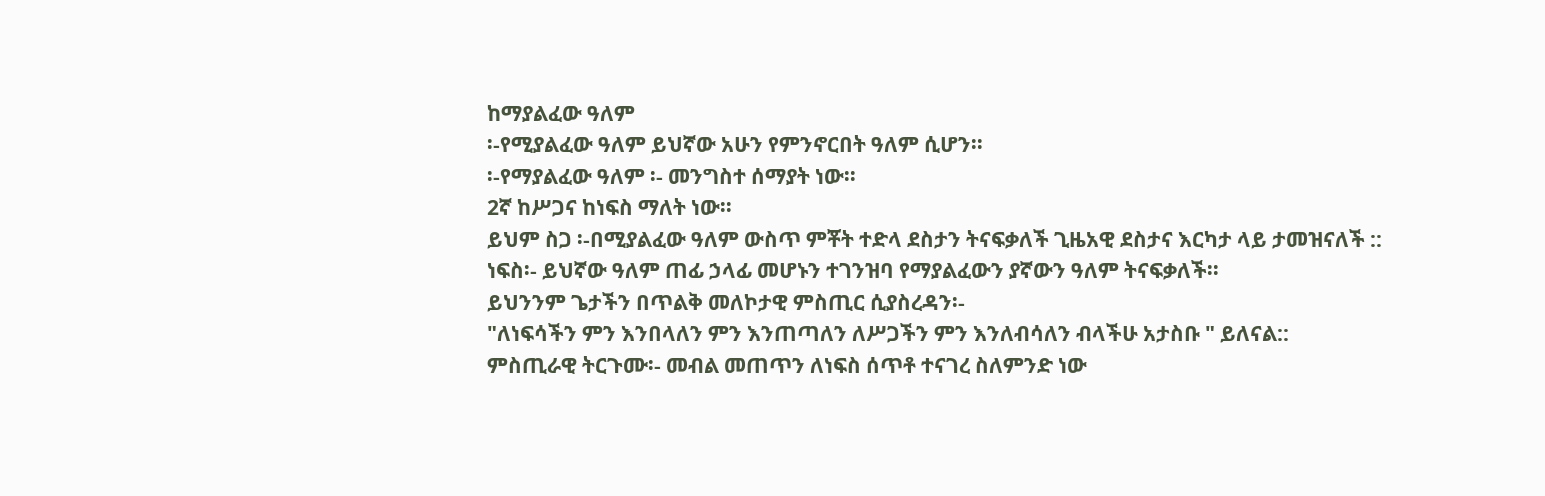ከማያልፈው ዓለም
፡-የሚያልፈው ዓለም ይህኛው አሁን የምንኖርበት ዓለም ሲሆን፡፡
፡-የማያልፈው ዓለም ፡- መንግስተ ሰማያት ነው፡፡
2ኛ ከሥጋና ከነፍስ ማለት ነው፡፡
ይህም ስጋ ፡-በሚያልፈው ዓለም ውስጥ ምቾት ተድላ ደስታን ትናፍቃለች ጊዜአዊ ደስታና እርካታ ላይ ታመዝናለች ::
ነፍስ፡- ይህኛው ዓለም ጠፊ ኃላፊ መሆኑን ተገንዝባ የማያልፈውን ያኛውን ዓለም ትናፍቃለች፡፡
ይህንንም ጌታችን በጥልቅ መለኮታዊ ምስጢር ሲያስረዳን፡-
"ለነፍሳችን ምን እንበላለን ምን እንጠጣለን ለሥጋችን ምን እንለብሳለን ብላችሁ አታስቡ " ይለናል::
ምስጢራዊ ትርጉሙ፡- መብል መጠጥን ለነፍስ ሰጥቶ ተናገረ ስለምንድ ነው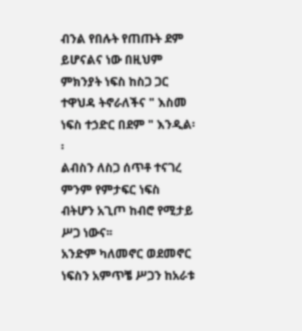ብንል የበሉት የጠጡት ደም ይሆናልና ነው በዚህም ምክንያት ነፍስ ከስጋ ጋር ተዋህዳ ትኖራለችና " እስመ ነፍስ ተኃድር በደም " እንዲል፡፡
ልብስን ለስጋ ሰጥቶ ተናገረ ምንም የምታፍር ነፍስ ብትሆን አጊጦ ከብሮ የሚታይ ሥጋ ነውና፡፡
አንድም ካለመኖር ወደመኖር ነፍስን አምጥቼ ሥጋን ከአራቱ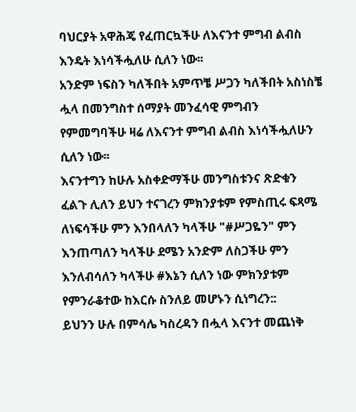ባህርያት አዋሕጄ የፈጠርኳችሁ ለእናንተ ምግብ ልብስ እንዴት እነሳችሗለሁ ሲለን ነው፡፡
አንድም ነፍስን ካለችበት አምጥቼ ሥጋን ካለችበት አስነስቼ ሗላ በመንግስተ ሰማያት መንፈሳዊ ምግብን የምመግባችሁ ዛሬ ለእናንተ ምግብ ልብስ እነሳችሗለሁን ሲለን ነው፡፡
እናንተግን ከሁሉ አስቀድማችሁ መንግስቱንና ጽድቁን ፈልጉ ሊለን ይህን ተናገረን ምክንያቱም የምስጢሩ ፍጻሜ ለነፍሳችሁ ምን እንበላለን ካላችሁ "#ሥጋዬን" ምን እንጠጣለን ካላችሁ ደሜን አንድም ለስጋችሁ ምን እንለብሳለን ካላችሁ #እኔን ሲለን ነው ምክንያቱም የምንራቆተው ከእርሱ ስንለይ መሆኑን ሲነግረን::
ይህንን ሁሉ በምሳሌ ካስረዳን በሗላ እናንተ መጨነቅ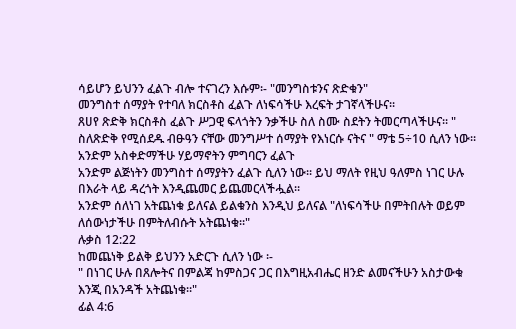ሳይሆን ይህንን ፈልጉ ብሎ ተናገረን እሱም፡- "መንግስቱንና ጽድቁን"
መንግስተ ሰማያት የተባለ ክርስቶስ ፈልጉ ለነፍሳችሁ እረፍት ታገኛላችሁና፡፡
ጸሀየ ጽድቅ ክርስቶስ ፈልጉ ሥጋዊ ፍላጎትን ንቃችሁ ስለ ስሙ ስደትን ትመርጣላችሁና፡፡ " ስለጽድቅ የሚሰደዱ ብፁዓን ናቸው መንግሥተ ሰማያት የእነርሱ ናትና " ማቴ 5÷10 ሲለን ነው፡፡
አንድም አስቀድማችሁ ሃይማኖትን ምግባርን ፈልጉ
አንድም ልጅነትን መንግስተ ሰማያትን ፈልጉ ሲለን ነው፡፡ ይህ ማለት የዚህ ዓለምስ ነገር ሁሉ በእራት ላይ ዳረጎት እንዲጨመር ይጨመርላችሗል፡፡
አንድም ሰለነገ አትጨነቁ ይለናል ይልቁንስ እንዲህ ይለናል "ለነፍሳችሁ በምትበሉት ወይም ለሰውነታችሁ በምትለብሱት አትጨነቁ።"
ሉቃስ 12:22
ከመጨነቅ ይልቅ ይህንን አድርጉ ሲለን ነው ፡-
" በነገር ሁሉ በጸሎትና በምልጃ ከምስጋና ጋር በእግዚአብሔር ዘንድ ልመናችሁን አስታውቁ እንጂ በአንዳች አትጨነቁ።"
ፊል 4:6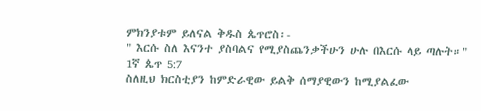ምክንያቱም ይለናል ቅዱስ ጴጥሮስ፡-
" እርሱ ስለ እናንተ ያስባልና የሚያስጨንቃችሁን ሁሉ በእርሱ ላይ ጣሉት።"
1ኛ ጴጥ 5:7
ስለዚህ ክርስቲያን ከምድራዊው ይልቅ ሰማያዊውን ከሚያልፈው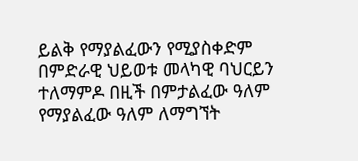ይልቅ የማያልፈውን የሚያስቀድም በምድራዊ ህይወቱ መላካዊ ባህርይን ተለማምዶ በዚች በምታልፈው ዓለም የማያልፈው ዓለም ለማግኘት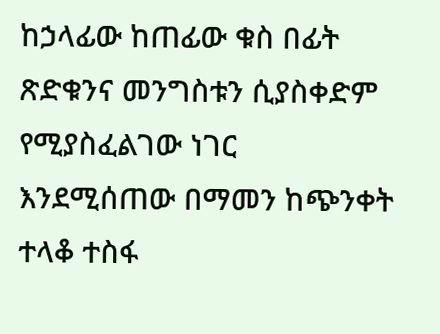ከኃላፊው ከጠፊው ቁስ በፊት ጽድቁንና መንግስቱን ሲያስቀድም የሚያስፈልገው ነገር እንደሚሰጠው በማመን ከጭንቀት ተላቆ ተስፋ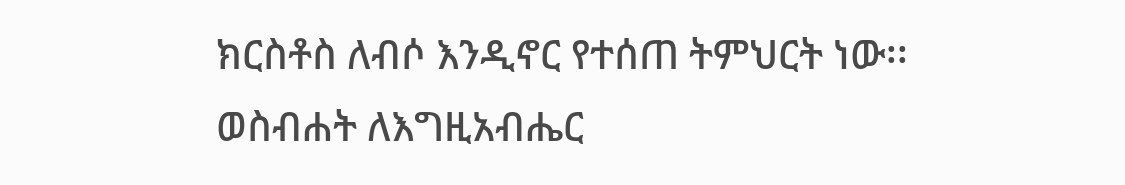ክርስቶስ ለብሶ እንዲኖር የተሰጠ ትምህርት ነው፡፡
ወስብሐት ለእግዚአብሔር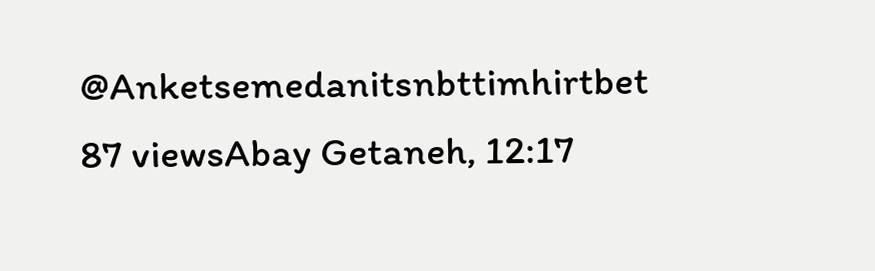@Anketsemedanitsnbttimhirtbet
87 viewsAbay Getaneh, 12:17